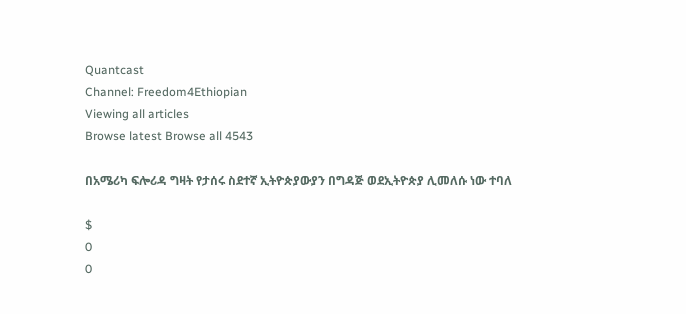Quantcast
Channel: Freedom4Ethiopian
Viewing all articles
Browse latest Browse all 4543

በአሜሪካ ፍሎሪዳ ግዛት የታሰሩ ስደተኛ ኢትዮጵያውያን በግዳጅ ወደኢትዮጵያ ሊመለሱ ነው ተባለ

$
0
0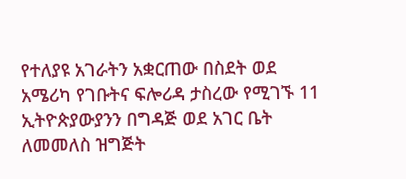የተለያዩ አገራትን አቋርጠው በስደት ወደ አሜሪካ የገቡትና ፍሎሪዳ ታስረው የሚገኙ 11 ኢትዮጵያውያንን በግዳጅ ወደ አገር ቤት ለመመለስ ዝግጅት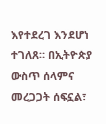እየተደረገ እንደሆነ ተገለጸ። በኢትዮጵያ ውስጥ ሰላምና መረጋጋት ሰፍኗል፣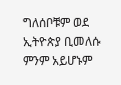ግለሰቦቹም ወደ ኢትዮጵያ ቢመለሱ ምንም አይሆኑም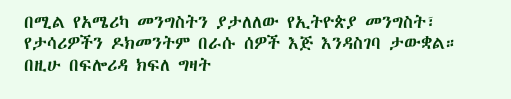በሚል የአሜሪካ መንግስትን ያታለለው የኢትዮጵያ መንግስት፣ የታሳሪዎችን ዶክመንትም በራሱ ሰዎች እጅ እንዳስገባ ታውቋል። በዚሁ በፍሎሪዳ ክፍለ ግዛት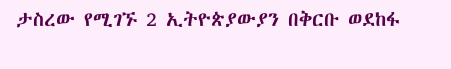ታስረው የሚገኙ 2 ኢትዮጵያውያን በቅርቡ ወደከፋ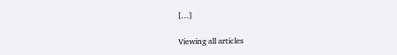[…]

Viewing all articles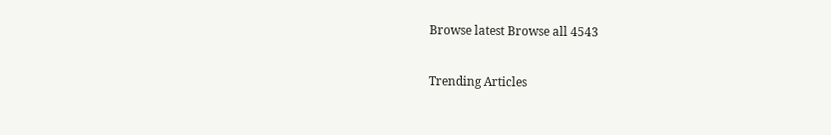Browse latest Browse all 4543

Trending Articles